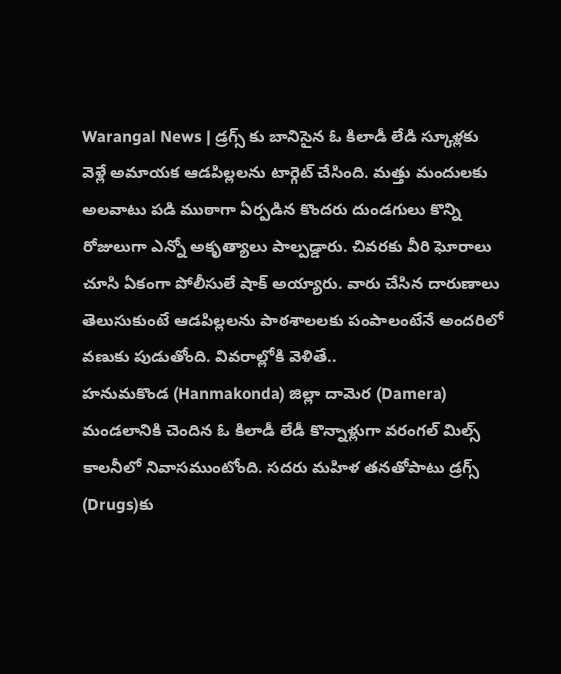Warangal News | డ్రగ్స్ కు బానిసైన ఓ కిలాడీ లేడి స్కూళ్లకు వెళ్లే అమాయక ఆడపిల్లలను టార్గెట్ చేసింది. మత్తు మందులకు అలవాటు పడి ముఠాగా ఏర్పడిన కొందరు దుండగులు కొన్ని రోజులుగా ఎన్నో అకృత్యాలు పాల్పడ్డారు. చివరకు వీరి ఘోరాలు చూసి ఏకంగా పోలీసులే షాక్ అయ్యారు. వారు చేసిన దారుణాలు తెలుసుకుంటే ఆడపిల్లలను పాఠశాలలకు పంపాలంటేనే అందరిలో వణుకు పుడుతోంది. వివరాల్లోకి వెళితే..
హనుమకొండ (Hanmakonda) జిల్లా దామెర (Damera) మండలానికి చెందిన ఓ కిలాడీ లేడీ కొన్నాళ్లుగా వరంగల్ మిల్స్ కాలనీలో నివాసముంటోంది. సదరు మహిళ తనతోపాటు డ్రగ్స్ (Drugs)కు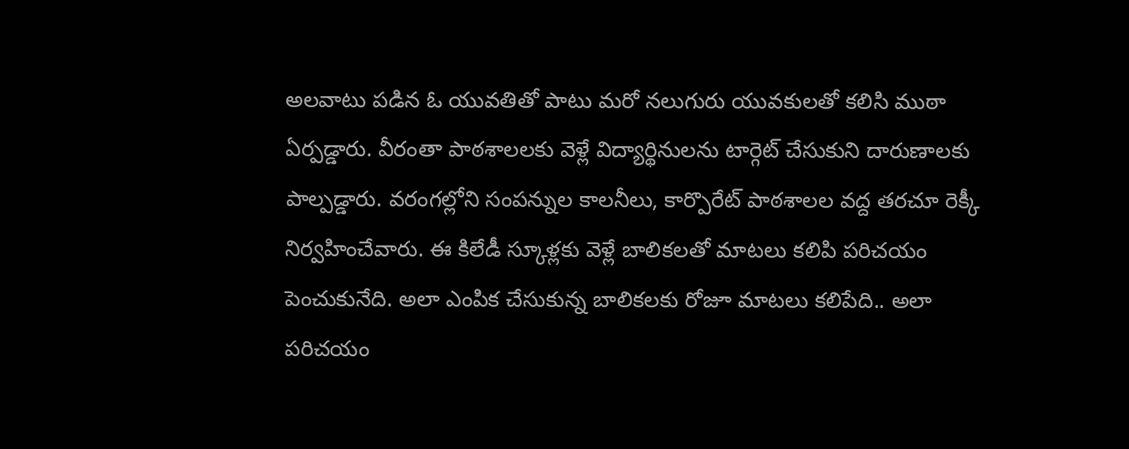అలవాటు పడిన ఓ యువతితో పాటు మరో నలుగురు యువకులతో కలిసి ముఠా ఏర్పడ్డారు. వీరంతా పాఠశాలలకు వెళ్లే విద్యార్థినులను టార్గెట్ చేసుకుని దారుణాలకు పాల్పడ్డారు. వరంగల్లోని సంపన్నుల కాలనీలు, కార్పొరేట్ పాఠశాలల వద్ద తరచూ రెక్కీ నిర్వహించేవారు. ఈ కిలేడీ స్కూళ్లకు వెళ్లే బాలికలతో మాటలు కలిపి పరిచయం పెంచుకునేది. అలా ఎంపిక చేసుకున్న బాలికలకు రోజూ మాటలు కలిపేది.. అలా పరిచయం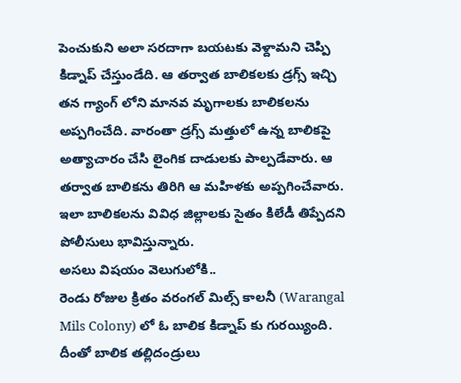పెంచుకుని అలా సరదాగా బయటకు వెళ్దామని చెప్పి కిడ్నాప్ చేస్తుండేది. ఆ తర్వాత బాలికలకు డ్రగ్స్ ఇచ్చి తన గ్యాంగ్ లోని మానవ మృగాలకు బాలికలను అప్పగించేది. వారంతా డ్రగ్స్ మత్తులో ఉన్న బాలికపై అత్యాచారం చేసి లైంగిక దాడులకు పాల్పడేవారు. ఆ తర్వాత బాలికను తిరిగి ఆ మహిళకు అప్పగించేవారు. ఇలా బాలికలను వివిధ జిల్లాలకు సైతం కిలేడీ తిప్పేదని పోలీసులు భావిస్తున్నారు.
అసలు విషయం వెలుగులోకి..
రెండు రోజుల క్రితం వరంగల్ మిల్స్ కాలనీ (Warangal Mils Colony) లో ఓ బాలిక కిడ్నాప్ కు గురయ్యింది. దీంతో బాలిక తల్లిదండ్రులు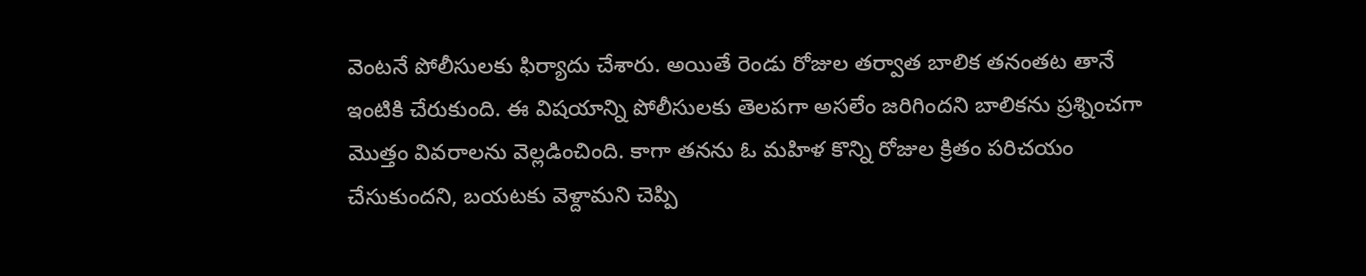వెంటనే పోలీసులకు ఫిర్యాదు చేశారు. అయితే రెండు రోజుల తర్వాత బాలిక తనంతట తానే ఇంటికి చేరుకుంది. ఈ విషయాన్ని పోలీసులకు తెలపగా అసలేం జరిగిందని బాలికను ప్రశ్నించగా మొత్తం వివరాలను వెల్లడించింది. కాగా తనను ఓ మహిళ కొన్ని రోజుల క్రితం పరిచయం చేసుకుందని, బయటకు వెళ్దామని చెప్పి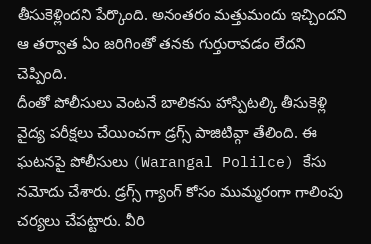తీసుకెళ్లిందని పేర్కొంది. అనంతరం మత్తుమందు ఇచ్చిందని ఆ తర్వాత ఏం జరిగింతో తనకు గుర్తురావడం లేదని చెప్పింది.
దీంతో పోలీసులు వెంటనే బాలికను హాస్పిటల్కి తీసుకెళ్లి వైద్య పరీక్షలు చేయించగా డ్రగ్స్ పాజిటివ్గా తేలింది. ఈ ఘటనపై పోలీసులు (Warangal Polilce) కేసు నమోదు చేశారు. డ్రగ్స్ గ్యాంగ్ కోసం ముమ్మరంగా గాలింపు చర్యలు చేపట్టారు. వీరి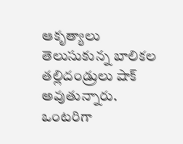ఆకృత్యాలు తెలుసుకున్న బాలికల తల్లిదండ్రులు షాక్ అవుతున్నారు. ఒంటరిగా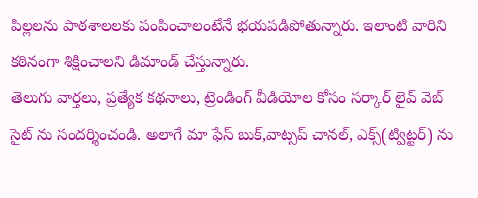పిల్లలను పాఠశాలలకు పంపించాలంటేనే భయపడిపోతున్నారు. ఇలాంటి వారిని కఠినంగా శిక్షించాలని డిమాండ్ చేస్తున్నారు.
తెలుగు వార్తలు, ప్రత్యేక కథనాలు, ట్రెండింగ్ వీడియోల కోసం సర్కార్ లైవ్ వెబ్ సైట్ ను సందర్శించండి. అలాగే మా ఫేస్ బుక్,వాట్సప్ చానల్, ఎక్స్(ట్విట్టర్) ను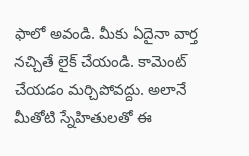ఫాలో అవండి. మీకు ఏదైనా వార్త నచ్చితే లైక్ చేయండి. కామెంట్ చేయడం మర్చిపోవద్దు. అలానే మీతోటి స్నేహితులతో ఈ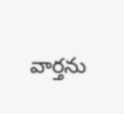వార్తను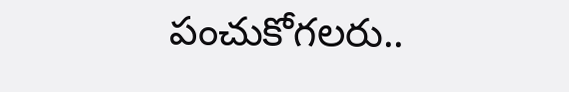పంచుకోగలరు..